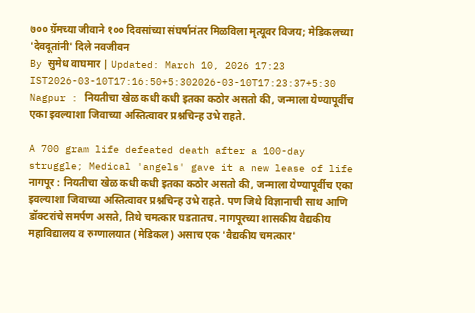७०० ग्रॅमच्या जीवाने १०० दिवसांच्या संघर्षानंतर मिळविला मृत्यूवर विजय; मेडिकलच्या 'देवदूतांनी' दिले नवजीवन
By सुमेध वाघमार | Updated: March 10, 2026 17:23 IST2026-03-10T17:16:50+5:302026-03-10T17:23:37+5:30
Nagpur : नियतीचा खेळ कधी कधी इतका कठोर असतो की, जन्माला येण्यापूर्वीच एका इवल्याशा जिवाच्या अस्तित्वावर प्रश्नचिन्ह उभे राहते.

A 700 gram life defeated death after a 100-day struggle; Medical 'angels' gave it a new lease of life
नागपूर : नियतीचा खेळ कधी कधी इतका कठोर असतो की, जन्माला येण्यापूर्वीच एका इवल्याशा जिवाच्या अस्तित्वावर प्रश्नचिन्ह उभे राहते. पण जिथे विज्ञानाची साथ आणि डॉक्टरांचे समर्पण असते, तिथे चमत्कार घडतातच. नागपूरच्या शासकीय वैद्यकीय महाविद्यालय व रुग्णालयात (मेडिकल) असाच एक 'वैद्यकीय चमत्कार'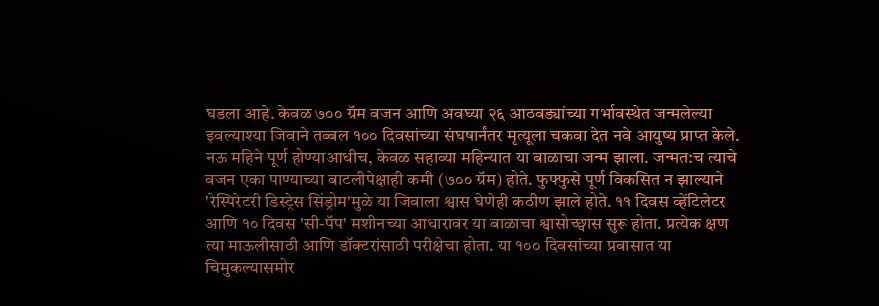घडला आहे. केवळ ७०० ग्रॅम वजन आणि अवघ्या २६ आठवड्यांच्या गर्भावस्थेत जन्मलेल्या इवल्याश्या जिवाने तब्बल १०० दिवसांच्या संघषार्नंतर मृत्यूला चकवा देत नवे आयुष्य प्राप्त केले.
नऊ महिने पूर्ण होण्याआधीच, केवळ सहाव्या महिन्यात या बाळाचा जन्म झाला. जन्मत:च त्याचे वजन एका पाण्याच्या बाटलीपेक्षाही कमी (७०० ग्रॅम) होते. फुफ्फुसे पूर्ण विकसित न झाल्याने 'रेस्पिरेटरी डिस्ट्रेस सिंड्रोम'मुळे या जिवाला श्वास घेणेही कठीण झाले होते. ११ दिवस व्हेंटिलेटर आणि १० दिवस 'सी-पॅप' मशीनच्या आधारावर या बाळाचा श्वासोच्छ्वास सुरू होता. प्रत्येक क्षण त्या माऊलीसाठी आणि डॉक्टरांसाठी परीक्षेचा होता. या १०० दिवसांच्या प्रवासात या चिमुकल्यासमोर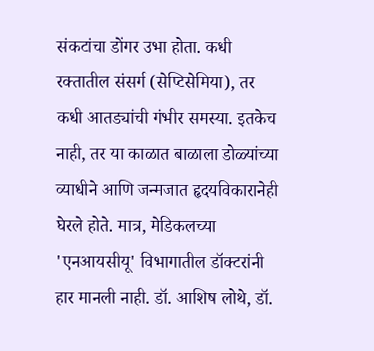संकटांचा डोंगर उभा होता. कधी रक्तातील संसर्ग (सेप्टिसेमिया), तर कधी आतड्यांची गंभीर समस्या. इतकेच नाही, तर या काळात बाळाला डोळ्यांच्या व्याधीने आणि जन्मजात हृदयविकारानेही घेरले होते. मात्र, मेडिकलच्या 'एनआयसीयू' विभागातील डॉक्टरांनी हार मानली नाही. डॉ. आशिष लोथे, डॉ.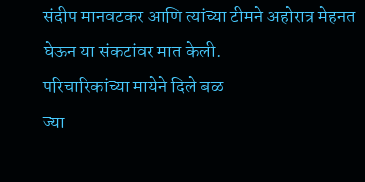संदीप मानवटकर आणि त्यांच्या टीमने अहोरात्र मेहनत घेऊन या संकटांवर मात केली.
परिचारिकांच्या मायेने दिले बळ
ज्या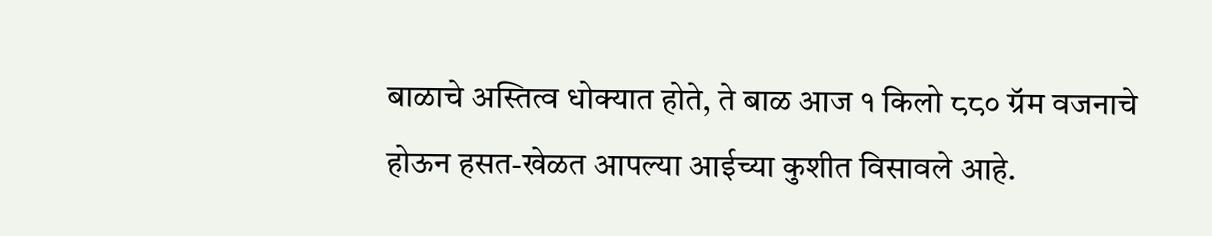बाळाचे अस्तित्व धोक्यात होते, ते बाळ आज १ किलो ८८० ग्रॅम वजनाचे होऊन हसत-खेळत आपल्या आईच्या कुशीत विसावले आहे.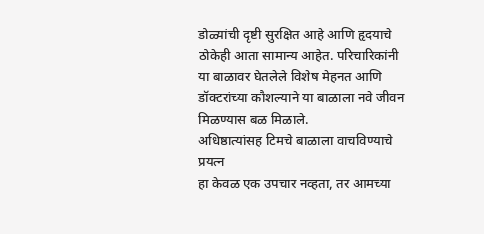डोळ्यांची दृष्टी सुरक्षित आहे आणि हृदयाचे ठोकेही आता सामान्य आहेत. परिचारिकांनी या बाळावर घेतलेले विशेष मेहनत आणि डॉक्टरांच्या कौशल्याने या बाळाला नवे जीवन मिळण्यास बळ मिळाले.
अधिष्ठात्यांसह टिमचे बाळाला वाचविण्याचे प्रयत्न
हा केवळ एक उपचार नव्हता, तर आमच्या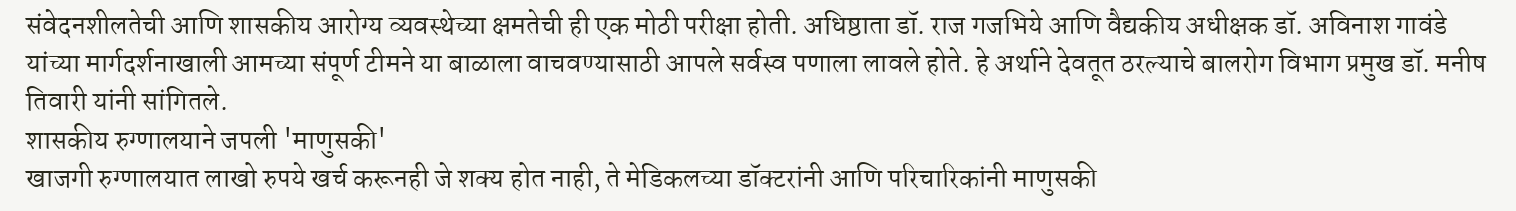संवेदनशीलतेची आणि शासकीय आरोग्य व्यवस्थेच्या क्षमतेची ही एक मोठी परीक्षा होती. अधिष्ठाता डॉ. राज गजभिये आणि वैद्यकीय अधीक्षक डॉ. अविनाश गावंडे यांच्या मार्गदर्शनाखाली आमच्या संपूर्ण टीमने या बाळाला वाचवण्यासाठी आपले सर्वस्व पणाला लावले होते. हे अर्थाने देवतूत ठरल्याचे बालरोग विभाग प्रमुख डॉ. मनीष तिवारी यांनी सांगितले.
शासकीय रुग्णालयाने जपली 'माणुसकी'
खाजगी रुग्णालयात लाखो रुपये खर्च करूनही जे शक्य होत नाही, ते मेडिकलच्या डॉक्टरांनी आणि परिचारिकांनी माणुसकी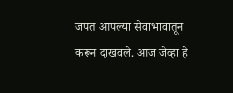जपत आपल्या सेवाभावातून करून दाखवले. आज जेव्हा हे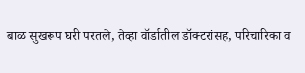बाळ सुखरूप घरी परतले, तेव्हा वॉर्डातील डॉक्टरांसह, परिचारिका व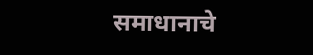समाधानाचे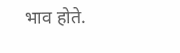भाव होते.